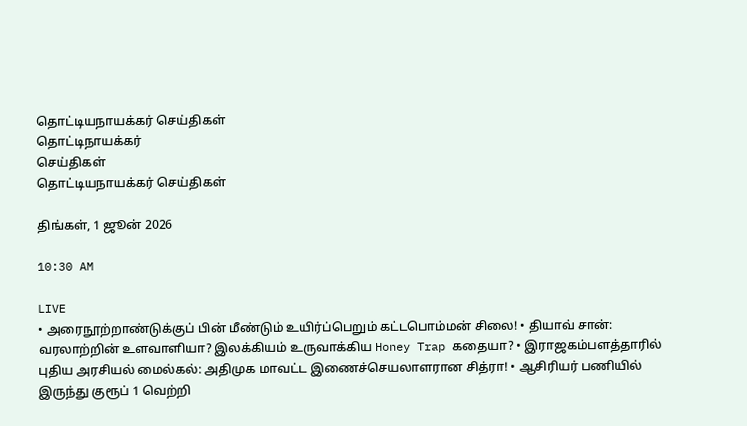தொட்டியநாயக்கர் செய்திகள்
தொட்டிநாயக்கர்
செய்திகள்
தொட்டியநாயக்கர் செய்திகள்

திங்கள், 1 ஜூன் 2026

10:30 AM

LIVE
• அரைநூற்றாண்டுக்குப் பின் மீண்டும் உயிர்ப்பெறும் கட்டபொம்மன் சிலை! • தியாவ் சான்: வரலாற்றின் உளவாளியா? இலக்கியம் உருவாக்கிய Honey Trap கதையா? • இராஜகம்பளத்தாரில் புதிய அரசியல் மைல்கல்: அதிமுக மாவட்ட இணைச்செயலாளரான சித்ரா! • ஆசிரியர் பணியில் இருந்து குரூப் 1 வெற்றி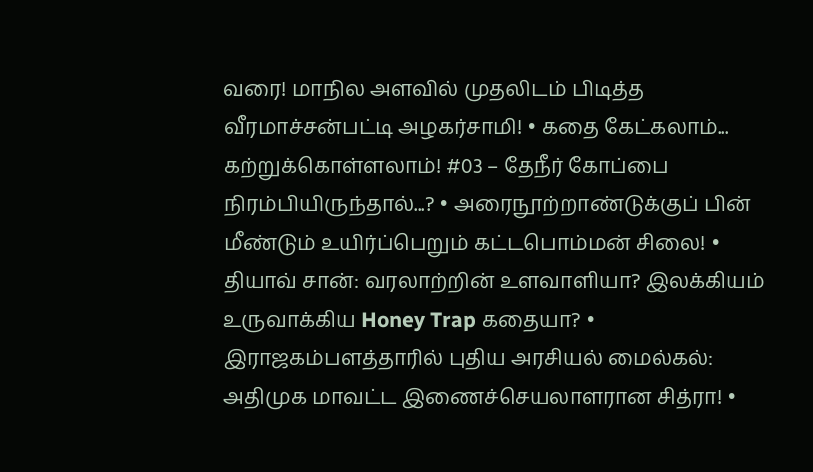வரை! மாநில அளவில் முதலிடம் பிடித்த வீரமாச்சன்பட்டி அழகர்சாமி! • கதை கேட்கலாம்... கற்றுக்கொள்ளலாம்! #03 – தேநீர் கோப்பை நிரம்பியிருந்தால்...? • அரைநூற்றாண்டுக்குப் பின் மீண்டும் உயிர்ப்பெறும் கட்டபொம்மன் சிலை! • தியாவ் சான்: வரலாற்றின் உளவாளியா? இலக்கியம் உருவாக்கிய Honey Trap கதையா? • இராஜகம்பளத்தாரில் புதிய அரசியல் மைல்கல்: அதிமுக மாவட்ட இணைச்செயலாளரான சித்ரா! •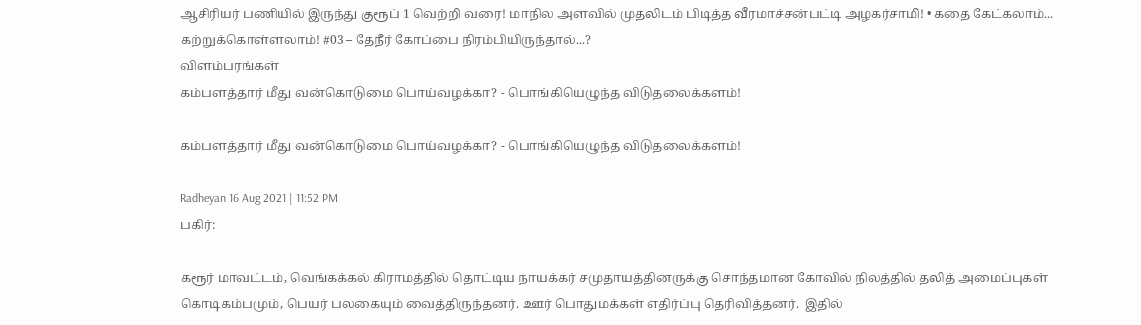ஆசிரியர் பணியில் இருந்து குரூப் 1 வெற்றி வரை! மாநில அளவில் முதலிடம் பிடித்த வீரமாச்சன்பட்டி அழகர்சாமி! • கதை கேட்கலாம்... கற்றுக்கொள்ளலாம்! #03 – தேநீர் கோப்பை நிரம்பியிருந்தால்...?
விளம்பரங்கள்
கம்பளத்தார் மீது வன்கொடுமை பொய்வழக்கா? - பொங்கியெழுந்த விடுதலைக்களம்!

கம்பளத்தார் மீது வன்கொடுமை பொய்வழக்கா? - பொங்கியெழுந்த விடுதலைக்களம்!

Radheyan 16 Aug 2021 | 11:52 PM
பகிர்:

கரூர் மாவட்டம், வெங்கக்கல் கிராமத்தில் தொட்டிய நாயக்கர் சமுதாயத்தினருக்கு சொந்தமான கோவில் நிலத்தில் தலித் அமைப்புகள் கொடிகம்பமும், பெயர் பலகையும் வைத்திருந்தனர். ஊர் பொதுமக்கள் எதிர்ப்பு தெரிவித்தனர்.  இதில்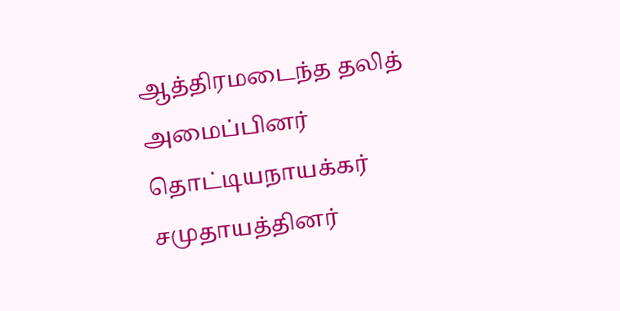ஆத்திரமடைந்த தலித் அமைப்பினர் தொட்டியநாயக்கர் சமுதாயத்தினர்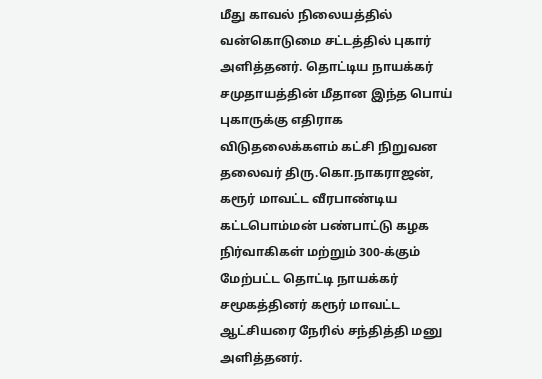மீது காவல் நிலையத்தில் வன்கொடுமை சட்டத்தில் புகார் அளித்தனர். தொட்டிய நாயக்கர் சமுதாயத்தின் மீதான இந்த பொய் புகாருக்கு எதிராக விடுதலைக்களம் கட்சி நிறுவன தலைவர் திரு.கொ.நாகராஜன், கரூர் மாவட்ட வீரபாண்டிய கட்டபொம்மன் பண்பாட்டு கழக நிர்வாகிகள் மற்றும் 300-க்கும் மேற்பட்ட தொட்டி நாயக்கர் சமூகத்தினர் கரூர் மாவட்ட ஆட்சியரை நேரில் சந்தித்தி மனு அளித்தனர்.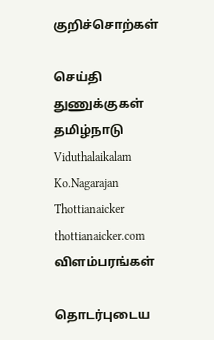குறிச்சொற்கள்

செய்தி துணுக்குகள் தமிழ்நாடு Viduthalaikalam Ko.Nagarajan Thottianaicker thottianaicker.com
விளம்பரங்கள்

தொடர்புடைய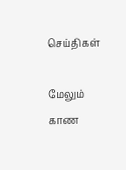செய்திகள்

மேலும் காண